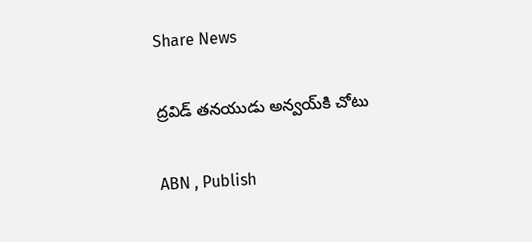Share News

ద్రవిడ్‌ తనయుడు అన్వయ్‌కి చోటు

ABN , Publish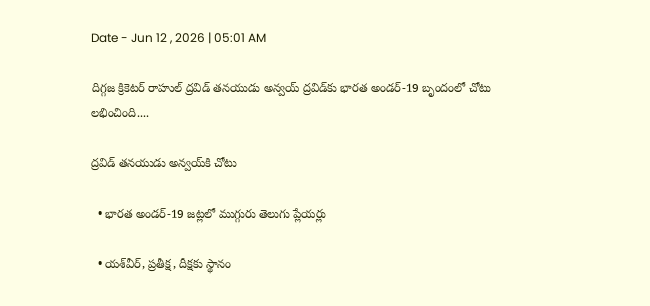Date - Jun 12 , 2026 | 05:01 AM

దిగ్గజ క్రికెటర్‌ రాహుల్‌ ద్రవిడ్‌ తనయుడు అన్వయ్‌ ద్రవిడ్‌కు భారత అండర్‌-19 బృందంలో చోటు లభించింది....

ద్రవిడ్‌ తనయుడు అన్వయ్‌కి చోటు

  • భారత అండర్‌-19 జట్లలో ముగ్గురు తెలుగు ప్లేయర్లు

  • యశ్‌వీర్‌, ప్రతీక్ష, దీక్షకు స్థానం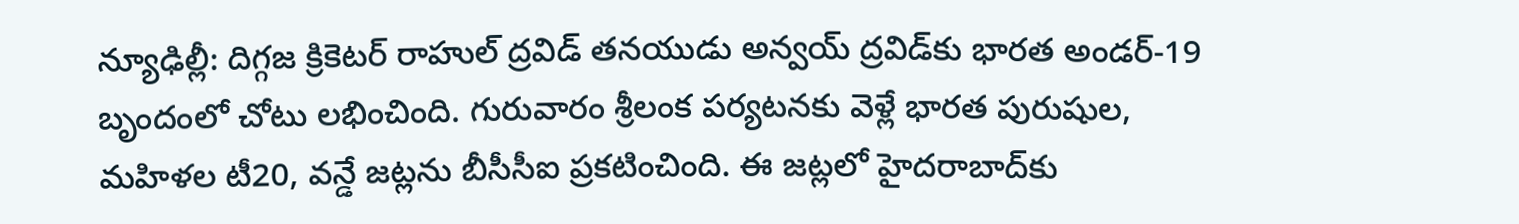న్యూఢిల్లీ: దిగ్గజ క్రికెటర్‌ రాహుల్‌ ద్రవిడ్‌ తనయుడు అన్వయ్‌ ద్రవిడ్‌కు భారత అండర్‌-19 బృందంలో చోటు లభించింది. గురువారం శ్రీలంక పర్యటనకు వెళ్లే భారత పురుషుల, మహిళల టీ20, వన్డే జట్లను బీసీసీఐ ప్రకటించింది. ఈ జట్లలో హైదరాబాద్‌కు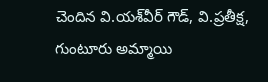చెందిన వి.యశ్‌వీర్‌ గౌడ్‌, వి.ప్రతీక్ష, గుంటూరు అమ్మాయి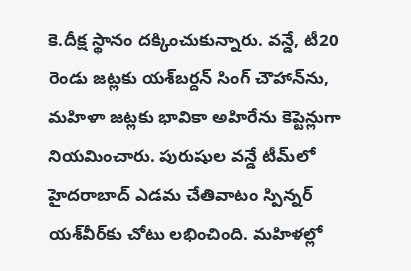కె.దీక్ష స్థానం దక్కించుకున్నారు. వన్డే, టీ20 రెండు జట్లకు యశ్‌బర్దన్‌ సింగ్‌ చౌహాన్‌ను, మహిళా జట్లకు భావికా అహిరేను కెప్టెన్లుగా నియమించారు. పురుషుల వన్డే టీమ్‌లో హైదరాబాద్‌ ఎడమ చేతివాటం స్పిన్నర్‌ యశ్‌వీర్‌కు చోటు లభించింది. మహిళల్లో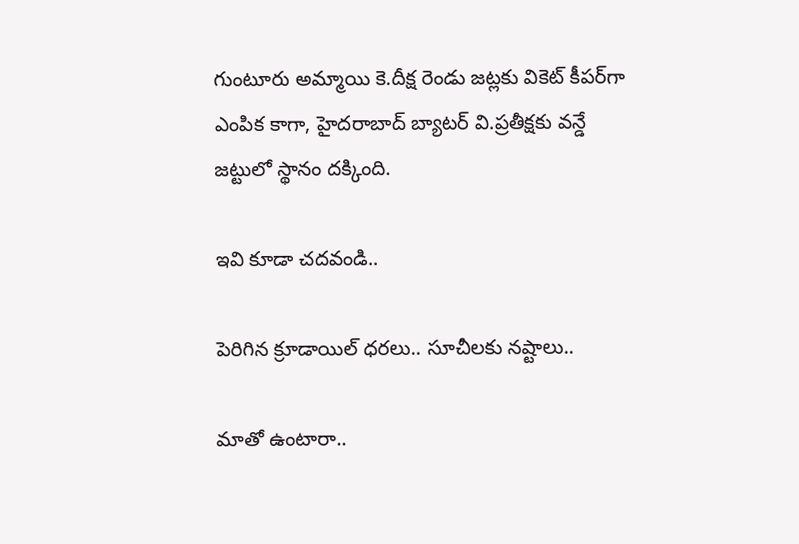గుంటూరు అమ్మాయి కె.దీక్ష రెండు జట్లకు వికెట్‌ కీపర్‌గా ఎంపిక కాగా, హైదరాబాద్‌ బ్యాటర్‌ వి.ప్రతీక్షకు వన్డే జట్టులో స్థానం దక్కింది.

ఇవి కూడా చదవండి..

పెరిగిన క్రూడాయిల్ ధరలు.. సూచీలకు నష్టాలు..

మాతో ఉంటారా..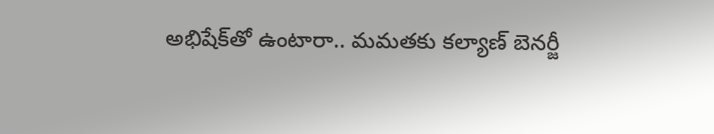అభిషేక్‌తో ఉంటారా.. మమతకు కల్యాణ్ బెనర్జీ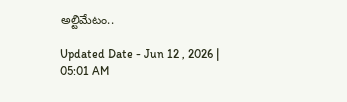అల్టిమేటం..

Updated Date - Jun 12 , 2026 | 05:01 AM